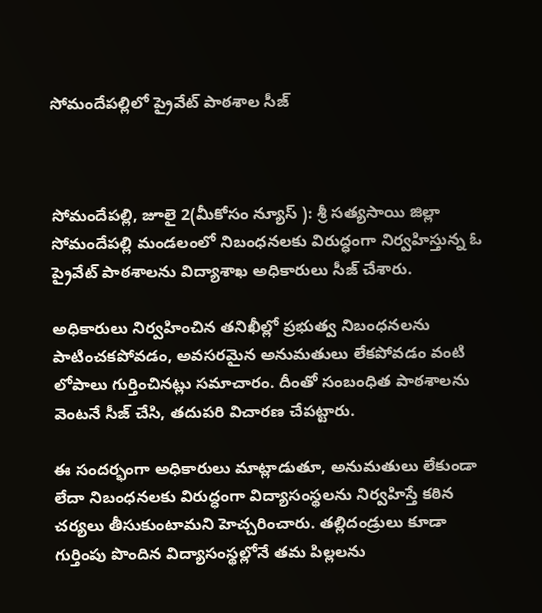సోమందేపల్లిలో ప్రైవేట్ పాఠశాల సీజ్



సోమందేపల్లి, జూలై 2(మీకోసం న్యూస్ ): శ్రీ సత్యసాయి జిల్లా సోమందేపల్లి మండలంలో నిబంధనలకు విరుద్ధంగా నిర్వహిస్తున్న ఓ ప్రైవేట్ పాఠశాలను విద్యాశాఖ అధికారులు సీజ్ చేశారు.

అధికారులు నిర్వహించిన తనిఖీల్లో ప్రభుత్వ నిబంధనలను పాటించకపోవడం, అవసరమైన అనుమతులు లేకపోవడం వంటి లోపాలు గుర్తించినట్లు సమాచారం. దీంతో సంబంధిత పాఠశాలను వెంటనే సీజ్ చేసి, తదుపరి విచారణ చేపట్టారు.

ఈ సందర్భంగా అధికారులు మాట్లాడుతూ, అనుమతులు లేకుండా లేదా నిబంధనలకు విరుద్ధంగా విద్యాసంస్థలను నిర్వహిస్తే కఠిన చర్యలు తీసుకుంటామని హెచ్చరించారు. తల్లిదండ్రులు కూడా గుర్తింపు పొందిన విద్యాసంస్థల్లోనే తమ పిల్లలను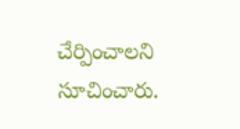చేర్పించాలని సూచించారు.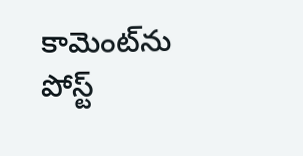కామెంట్‌ను పోస్ట్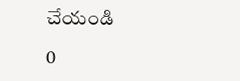చేయండి

0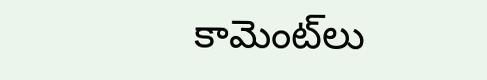కామెంట్‌లు